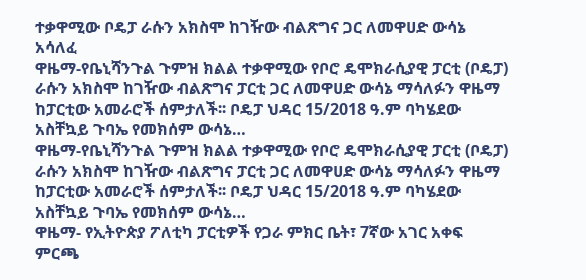ተቃዋሚው ቦዴፓ ራሱን አክስሞ ከገዥው ብልጽግና ጋር ለመዋሀድ ውሳኔ አሳለፈ
ዋዜማ-የቤኒሻንጉል ጉምዝ ክልል ተቃዋሚው የቦሮ ዴሞክራሲያዊ ፓርቲ (ቦዴፓ) ራሱን አክስሞ ከገዥው ብልጽግና ፓርቲ ጋር ለመዋሀድ ውሳኔ ማሳለፉን ዋዜማ ከፓርቲው አመራሮች ሰምታለች፡፡ ቦዴፓ ህዳር 15/2018 ዓ.ም ባካሄደው አስቸኳይ ጉባኤ የመክሰም ውሳኔ…
ዋዜማ-የቤኒሻንጉል ጉምዝ ክልል ተቃዋሚው የቦሮ ዴሞክራሲያዊ ፓርቲ (ቦዴፓ) ራሱን አክስሞ ከገዥው ብልጽግና ፓርቲ ጋር ለመዋሀድ ውሳኔ ማሳለፉን ዋዜማ ከፓርቲው አመራሮች ሰምታለች፡፡ ቦዴፓ ህዳር 15/2018 ዓ.ም ባካሄደው አስቸኳይ ጉባኤ የመክሰም ውሳኔ…
ዋዜማ- የኢትዮጵያ ፖለቲካ ፓርቲዎች የጋራ ምክር ቤት፣ 7ኛው አገር አቀፍ ምርጫ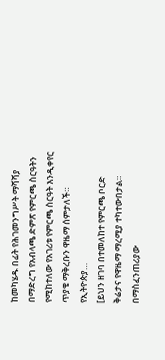ከመካሄዱ በፊት የሕገመንግሥት ማሻሻያ በማድረግ የአብላጫ ድምጽ የምርጫ ስርዓትን የሚከተለው የአገሪቱ የምርጫ ስርዓት እንዲቀየር ጥያቄ ማቅረቡን ዋዜማ ሰምታለች። የኢትዮጵያ…
[ይህን ዘገባ በተመለከተ የምርጫ ቦርድ ቅሬታና የዋዜማ ማረሚያ ተካተውበታል። በማስፈንጠሪያው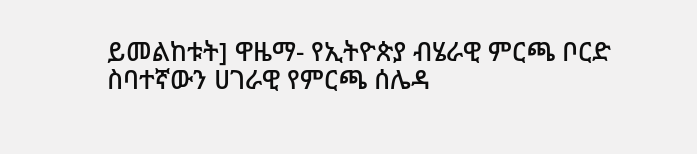ይመልከቱት] ዋዜማ- የኢትዮጵያ ብሄራዊ ምርጫ ቦርድ ስባተኛውን ሀገራዊ የምርጫ ሰሌዳ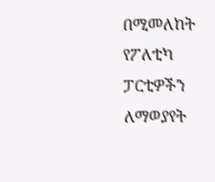በሚመለከት የፖለቲካ ፓርቲዎችን ለማወያየት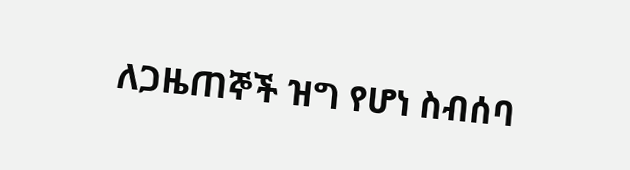ለጋዜጠኞች ዝግ የሆነ ስብሰባ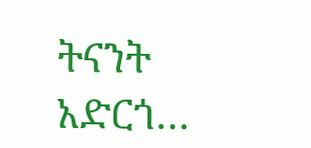ትናንት አድርጎ…